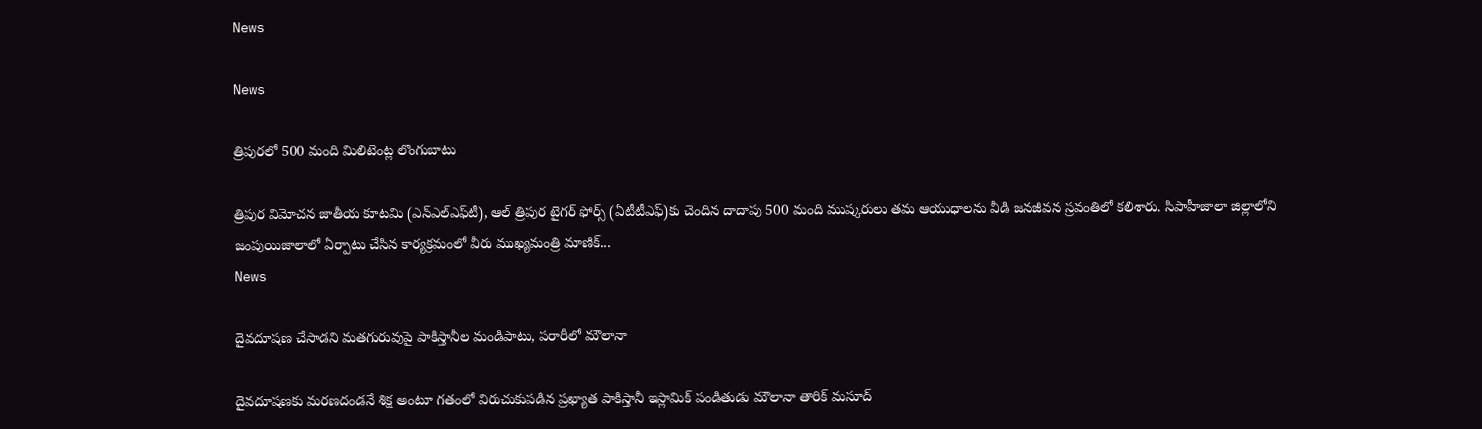News

News

త్రిపురలో 500 మంది మిలిటెంట్ల లొంగుబాటు

త్రిపుర విమోచన జాతీయ కూటమి (ఎన్‌ఎల్‌ఎఫ్‌టీ), ఆల్‌ త్రిపుర టైగర్‌ ఫోర్స్‌ (ఏటీటీఎఫ్‌)కు చెందిన దాదాపు 500 మంది ముష్కరులు తమ ఆయుధాలను వీడి జనజీవన స్రవంతిలో కలిశారు. సిపాహీజాలా జిల్లాలోని జంపుయిజాలాలో ఏర్పాటు చేసిన కార్యక్రమంలో వీరు ముఖ్యమంత్రి మాణిక్‌...
News

దైవదూషణ చేసాడని మతగురువుపై పాకిస్తానీల మండిపాటు, పరారీలో మౌలానా

దైవదూషణకు మరణదండనే శిక్ష అంటూ గతంలో విరుచుకుపడిన ప్రఖ్యాత పాకిస్తానీ ఇస్లామిక్ పండితుడు మౌలానా తారిక్ మసూద్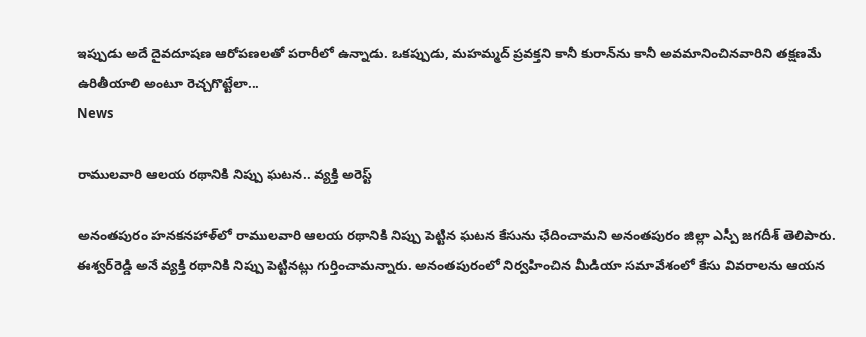ఇప్పుడు అదే దైవదూషణ ఆరోపణలతో పరారీలో ఉన్నాడు. ఒకప్పుడు, మహమ్మద్ ప్రవక్తని కానీ కురాన్‌ను కానీ అవమానించినవారిని తక్షణమే ఉరితీయాలి అంటూ రెచ్చగొట్టేలా...
News

రాములవారి ఆలయ రథానికి నిప్పు ఘటన.. వ్యక్తి అరెస్ట్‌

అనంతపురం హనకనహాళ్‌లో రాములవారి ఆలయ రథానికి నిప్పు పెట్టిన ఘటన కేసును ఛేదించామని అనంతపురం జిల్లా ఎస్పీ జగదీశ్‌ తెలిపారు. ఈశ్వర్‌రెడ్డి అనే వ్యక్తి రథానికి నిప్పు పెట్టినట్లు గుర్తించామన్నారు. అనంతపురంలో నిర్వహించిన మీడియా సమావేశంలో కేసు వివరాలను ఆయన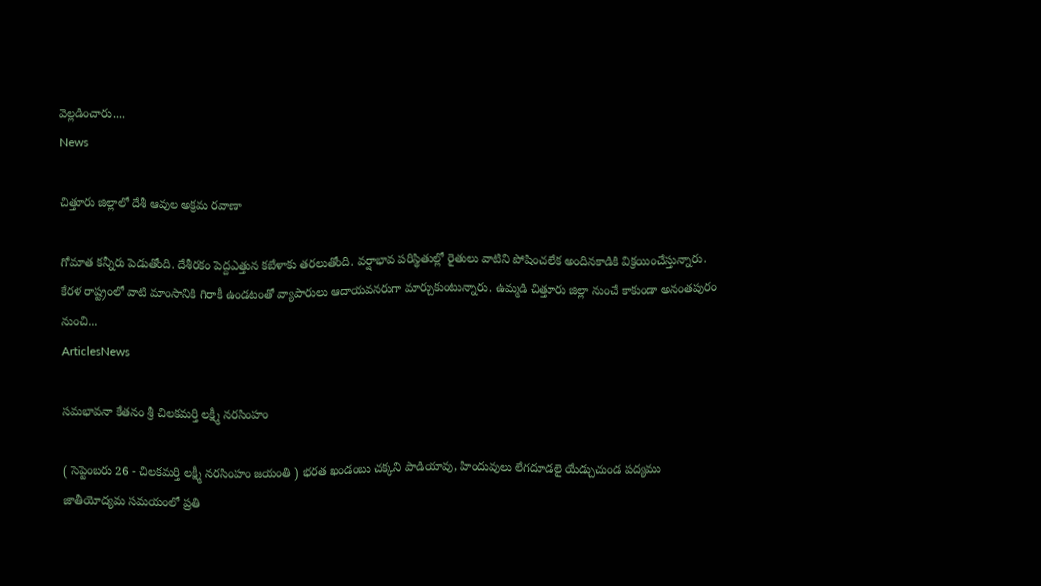వెల్లడించారు....
News

చిత్తూరు జిల్లాలో దేశీ ఆవుల అక్రమ రవాణా

గోమాత కన్నీరు పెడుతోంది. దేశీరకం పెద్దఎత్తున కబేళాకు తరలుతోంది. వర్షాభావ పరిస్థితుల్లో రైతులు వాటిని పోషించలేక అందినకాడికి విక్రయించేస్తున్నారు. కేరళ రాష్ట్రంలో వాటి మాంసానికి గిరాకీ ఉండటంతో వ్యాపారులు ఆదాయవనరుగా మార్చుకుంటున్నారు. ఉమ్మడి చిత్తూరు జిల్లా నుంచే కాకుండా అనంతపురం నుంచి...
ArticlesNews

సమభావనా కేతనం శ్రీ చిలకమర్తి లక్ష్మీ నరసింహం

( సెప్టెంబరు 26 - చిలకమర్తి లక్ష్మీ నరసింహం జయంతి ) భరత ఖండంబు చక్కని పాడియావు, హిందువులు లేగదూడలై యేడ్చుచుండ పద్యము జాతీయోద్యమ సమయంలో ప్రతి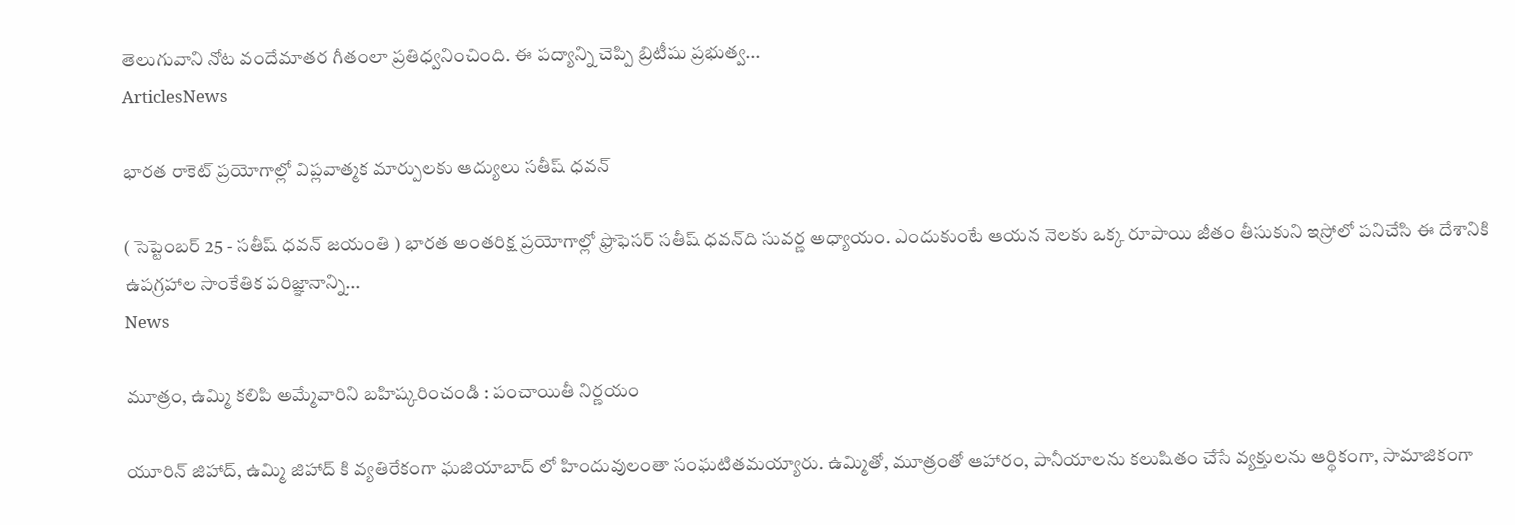తెలుగువాని నోట వందేమాతర గీతంలా ప్రతిధ్వనించింది. ఈ పద్యాన్ని చెప్పి బ్రిటీషు ప్రభుత్వ...
ArticlesNews

భారత రాకెట్‌ ప్రయోగాల్లో విప్లవాత్మక మార్పులకు ఆద్యులు సతీష్‌ ధవన్‌

( సెప్టెంబర్‌ 25 - సతీష్‌ ధవన్‌ జయంతి ) భారత అంతరిక్ష ప్రయోగాల్లో ఫ్రొఫెసర్‌ సతీష్‌ ధవన్‌ది సువర్ణ అధ్యాయం. ఎందుకుంటే ఆయన నెలకు ఒక్క రూపాయి జీతం తీసుకుని ఇస్రోలో పనిచేసి ఈ దేశానికి ఉపగ్రహాల సాంకేతిక పరిజ్ఞానాన్ని...
News

మూత్రం, ఉమ్మి కలిపి అమ్మేవారిని బహిష్కరించండి : పంచాయితీ నిర్ణయం

యూరిన్ జిహాద్, ఉమ్మి జిహాద్ కి వ్యతిరేకంగా ఘజియాబాద్ లో హిందువులంతా సంఘటితమయ్యారు. ఉమ్మితో, మూత్రంతో ఆహారం, పానీయాలను కలుషితం చేసే వ్యక్తులను ఆర్థికంగా, సామాజికంగా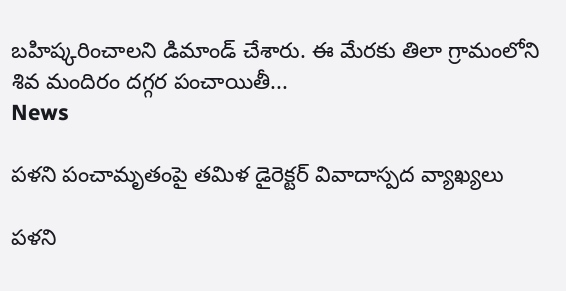బహిష్కరించాలని డిమాండ్ చేశారు. ఈ మేరకు తిలా గ్రామంలోని శివ మందిరం దగ్గర పంచాయితీ...
News

పళని పంచామృతంపై తమిళ డైరెక్టర్ వివాదాస్పద వ్యాఖ్యలు

పళని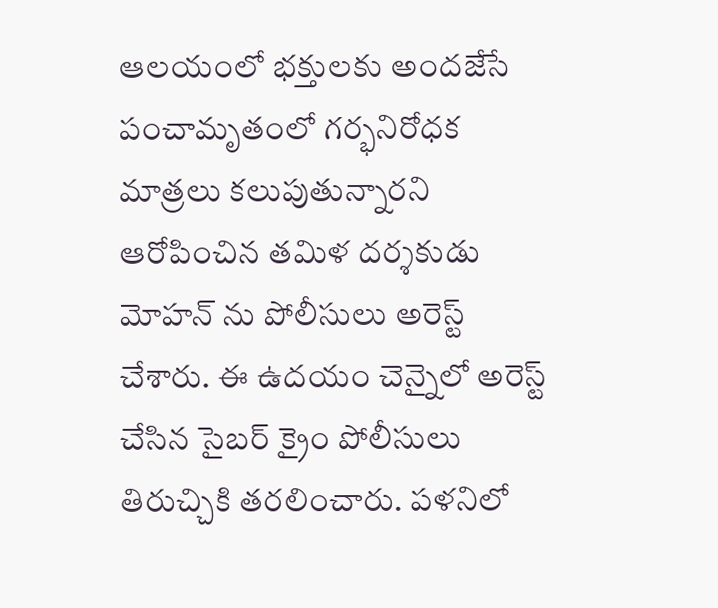ఆలయంలో భక్తులకు అందజేసే పంచామృతంలో గర్భనిరోధక మాత్రలు కలుపుతున్నారని ఆరోపించిన తమిళ దర్శకుడు మోహన్ ను పోలీసులు అరెస్ట్ చేశారు. ఈ ఉదయం చెన్నైలో అరెస్ట్ చేసిన సైబర్ క్రైం పోలీసులు తిరుచ్చికి తరలించారు. పళనిలో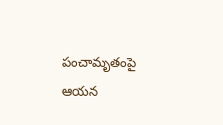పంచామృతంపై ఆయన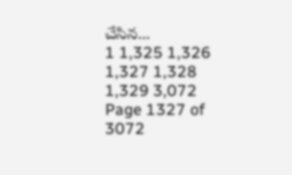చేసిన...
1 1,325 1,326 1,327 1,328 1,329 3,072
Page 1327 of 3072